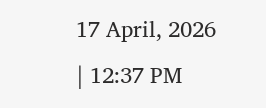17 April, 2026 | 12:37 PM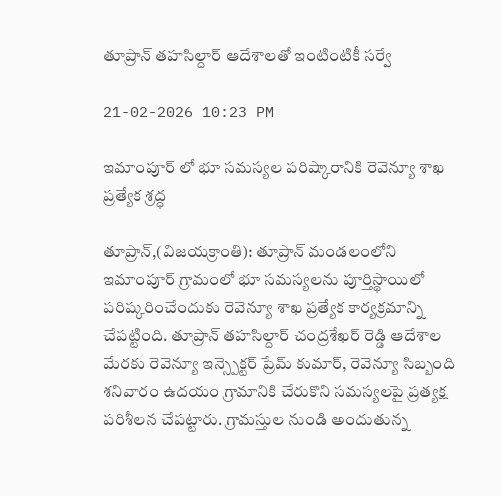తూప్రాన్ తహసిల్దార్ ఆదేశాలతో ఇంటింటికీ సర్వే

21-02-2026 10:23 PM

ఇమాంపూర్‌ లో భూ సమస్యల పరిష్కారానికి రెవెన్యూ శాఖ ప్రత్యేక శ్రద్ధ

తూప్రాన్,(విజయక్రాంతి): తూప్రాన్ మండలంలోని ఇమాంపూర్ గ్రామంలో భూ సమస్యలను పూర్తిస్థాయిలో పరిష్కరించేందుకు రెవెన్యూ శాఖ ప్రత్యేక కార్యక్రమాన్ని చేపట్టింది. తూప్రాన్ తహసిల్దార్ చంద్రశేఖర్ రెడ్డి ఆదేశాల మేరకు రెవెన్యూ ఇన్స్పెక్టర్ ప్రేమ్ కుమార్, రెవెన్యూ సిబ్బంది శనివారం ఉదయం గ్రామానికి చేరుకొని సమస్యలపై ప్రత్యక్ష పరిశీలన చేపట్టారు. గ్రామస్తుల నుండి అందుతున్న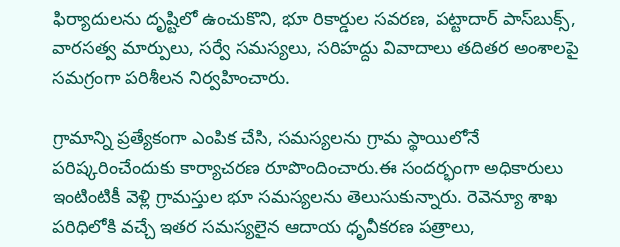ఫిర్యాదులను దృష్టిలో ఉంచుకొని, భూ రికార్డుల సవరణ, పట్టాదార్ పాస్‌బుక్స్, వారసత్వ మార్పులు, సర్వే సమస్యలు, సరిహద్దు వివాదాలు తదితర అంశాలపై సమగ్రంగా పరిశీలన నిర్వహించారు.

గ్రామాన్ని ప్రత్యేకంగా ఎంపిక చేసి, సమస్యలను గ్రామ స్థాయిలోనే పరిష్కరించేందుకు కార్యాచరణ రూపొందించారు.ఈ సందర్భంగా అధికారులు ఇంటింటికీ వెళ్లి గ్రామస్తుల భూ సమస్యలను తెలుసుకున్నారు. రెవెన్యూ శాఖ పరిధిలోకి వచ్చే ఇతర సమస్యలైన ఆదాయ ధృవీకరణ పత్రాలు,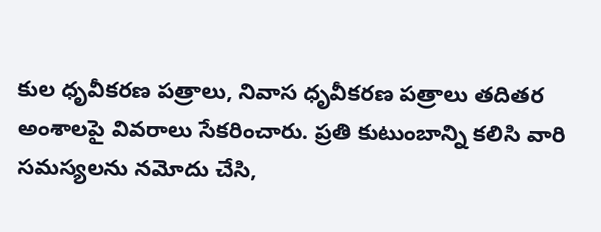కుల ధృవీకరణ పత్రాలు, నివాస ధృవీకరణ పత్రాలు తదితర అంశాలపై వివరాలు సేకరించారు. ప్రతి కుటుంబాన్ని కలిసి వారి సమస్యలను నమోదు చేసి,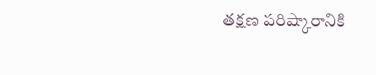తక్షణ పరిష్కారానికి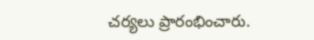చర్యలు ప్రారంభించారు.